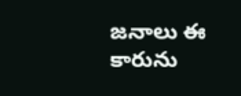జనాలు ఈ కారును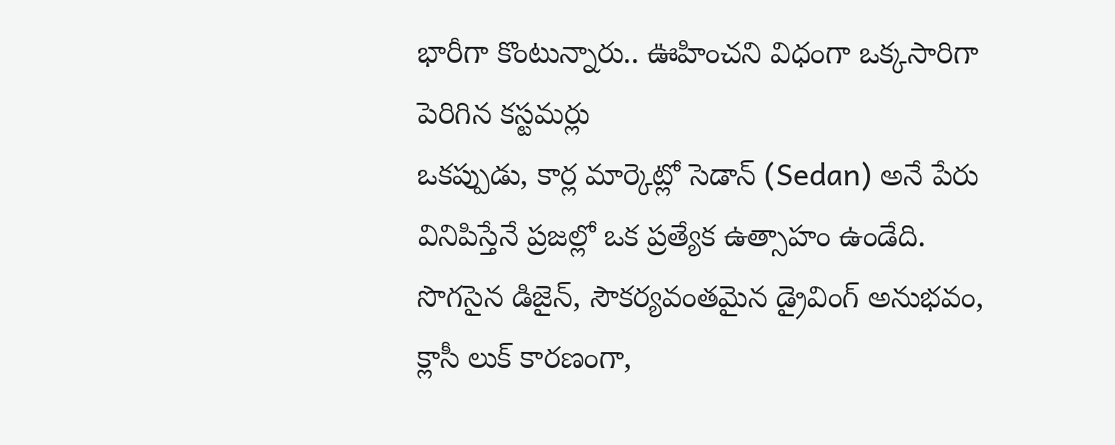భారీగా కొంటున్నారు.. ఊహించని విధంగా ఒక్కసారిగా పెరిగిన కస్టమర్లు
ఒకప్పుడు, కార్ల మార్కెట్లో సెడాన్ (Sedan) అనే పేరు వినిపిస్తేనే ప్రజల్లో ఒక ప్రత్యేక ఉత్సాహం ఉండేది. సొగసైన డిజైన్, సౌకర్యవంతమైన డ్రైవింగ్ అనుభవం, క్లాసీ లుక్ కారణంగా,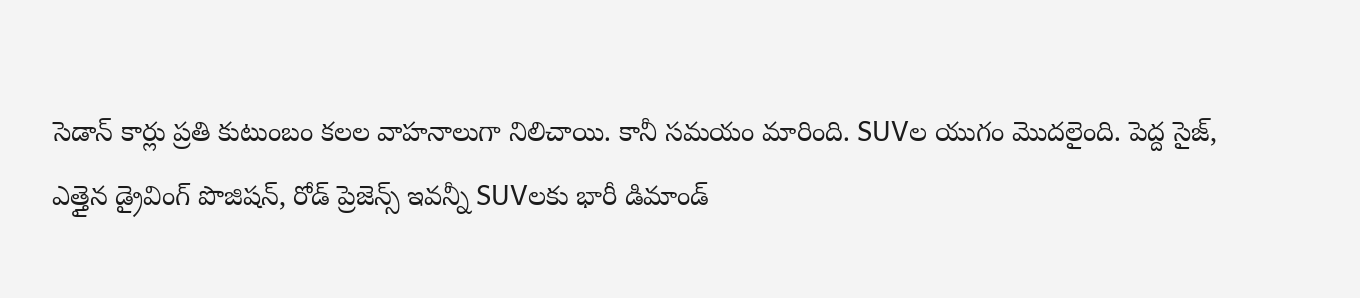సెడాన్ కార్లు ప్రతి కుటుంబం కలల వాహనాలుగా నిలిచాయి. కానీ సమయం మారింది. SUVల యుగం మొదలైంది. పెద్ద సైజ్, ఎత్తైన డ్రైవింగ్ పొజిషన్, రోడ్ ప్రెజెన్స్ ఇవన్నీ SUVలకు భారీ డిమాండ్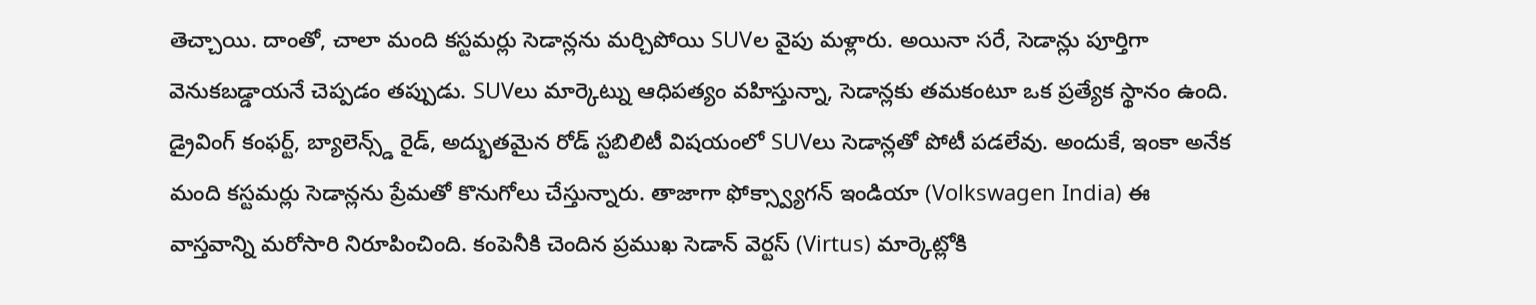తెచ్చాయి. దాంతో, చాలా మంది కస్టమర్లు సెడాన్లను మర్చిపోయి SUVల వైపు మళ్లారు. అయినా సరే, సెడాన్లు పూర్తిగా వెనుకబడ్డాయనే చెప్పడం తప్పుడు. SUVలు మార్కెట్ను ఆధిపత్యం వహిస్తున్నా, సెడాన్లకు తమకంటూ ఒక ప్రత్యేక స్థానం ఉంది.
డ్రైవింగ్ కంఫర్ట్, బ్యాలెన్స్డ్ రైడ్, అద్భుతమైన రోడ్ స్టబిలిటీ విషయంలో SUVలు సెడాన్లతో పోటీ పడలేవు. అందుకే, ఇంకా అనేక మంది కస్టమర్లు సెడాన్లను ప్రేమతో కొనుగోలు చేస్తున్నారు. తాజాగా ఫోక్స్వ్యాగన్ ఇండియా (Volkswagen India) ఈ వాస్తవాన్ని మరోసారి నిరూపించింది. కంపెనీకి చెందిన ప్రముఖ సెడాన్ వెర్టస్ (Virtus) మార్కెట్లోకి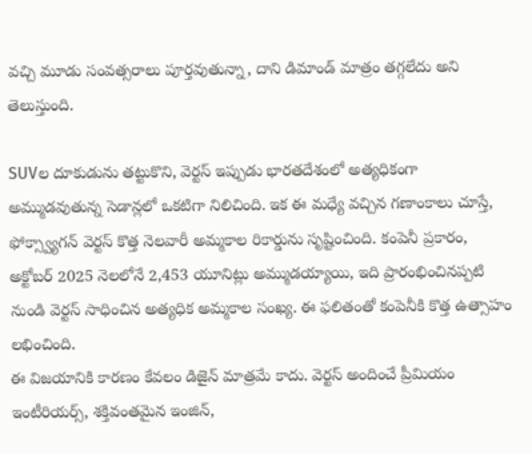వచ్చి మూడు సంవత్సరాలు పూర్తవుతున్నా, దాని డిమాండ్ మాత్రం తగ్గలేదు అని తెలుస్తుంది.

SUVల దూకుడును తట్టుకొని, వెర్టస్ ఇప్పుడు భారతదేశంలో అత్యధికంగా అమ్ముడవుతున్న సెడాన్లలో ఒకటిగా నిలిచింది. ఇక ఈ మధ్యే వచ్చిన గణాంకాలు చూస్తే, ఫోక్స్వ్యాగన్ వెర్టస్ కొత్త నెలవారీ అమ్మకాల రికార్డును సృష్టించింది. కంపెనీ ప్రకారం, అక్టోబర్ 2025 నెలలోనే 2,453 యూనిట్లు అమ్ముడయ్యాయి, ఇది ప్రారంభించినప్పటి నుండి వెర్టస్ సాధించిన అత్యధిక అమ్మకాల సంఖ్య. ఈ ఫలితంతో కంపెనీకి కొత్త ఉత్సాహం లభించింది.
ఈ విజయానికి కారణం కేవలం డిజైన్ మాత్రమే కాదు. వెర్టస్ అందించే ప్రీమియం ఇంటీరియర్స్, శక్తివంతమైన ఇంజిన్,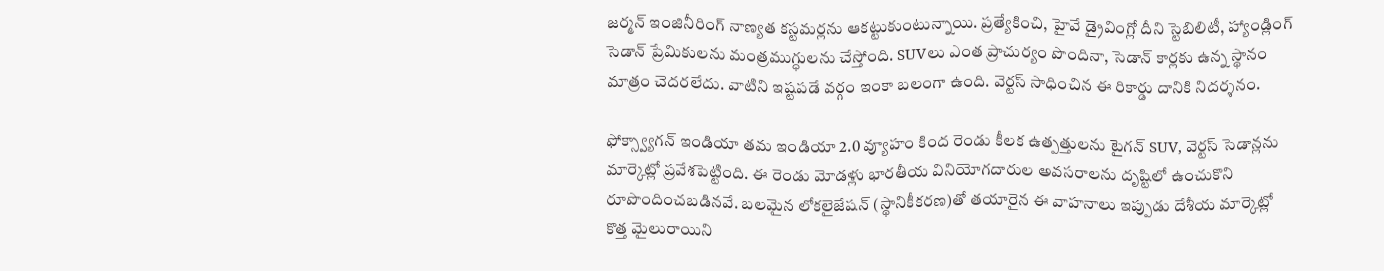జర్మన్ ఇంజినీరింగ్ నాణ్యత కస్టమర్లను ఆకట్టుకుంటున్నాయి. ప్రత్యేకించి, హైవే డ్రైవింగ్లో దీని స్టెబిలిటీ, హ్యాండ్లింగ్ సెడాన్ ప్రేమికులను మంత్రముగ్ధులను చేస్తోంది. SUVలు ఎంత ప్రాచుర్యం పొందినా, సెడాన్ కార్లకు ఉన్న స్థానం మాత్రం చెదరలేదు. వాటిని ఇష్టపడే వర్గం ఇంకా బలంగా ఉంది. వెర్టస్ సాధించిన ఈ రికార్డు దానికి నిదర్శనం.

ఫోక్స్వ్యాగన్ ఇండియా తమ ఇండియా 2.0 వ్యూహం కింద రెండు కీలక ఉత్పత్తులను టైగన్ SUV, వెర్టస్ సెడాన్లను మార్కెట్లో ప్రవేశపెట్టింది. ఈ రెండు మోడళ్లు భారతీయ వినియోగదారుల అవసరాలను దృష్టిలో ఉంచుకొని రూపొందించబడినవే. బలమైన లోకలైజేషన్ (స్థానికీకరణ)తో తయారైన ఈ వాహనాలు ఇప్పుడు దేశీయ మార్కెట్లో కొత్త మైలురాయిని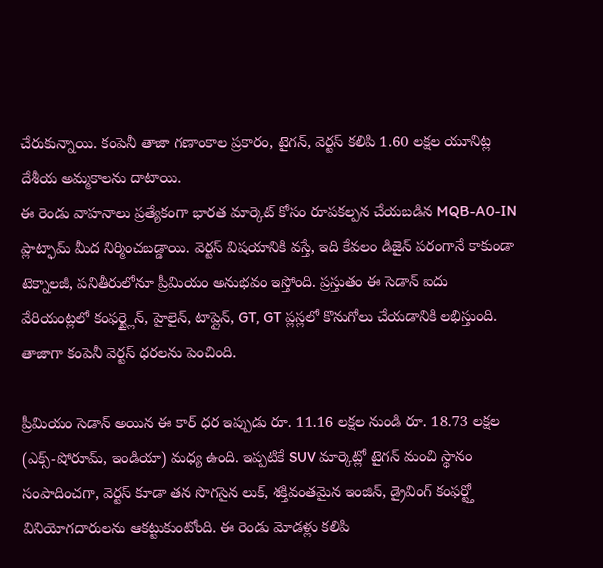చేరుకున్నాయి. కంపెనీ తాజా గణాంకాల ప్రకారం, టైగన్, వెర్టస్ కలిపి 1.60 లక్షల యూనిట్ల దేశీయ అమ్మకాలను దాటాయి.
ఈ రెండు వాహనాలు ప్రత్యేకంగా భారత మార్కెట్ కోసం రూపకల్పన చేయబడిన MQB-A0-IN ప్లాట్ఫామ్ మీద నిర్మించబడ్డాయి. వెర్టస్ విషయానికి వస్తే, ఇది కేవలం డిజైన్ పరంగానే కాకుండా టెక్నాలజీ, పనితీరులోనూ ప్రీమియం అనుభవం ఇస్తోంది. ప్రస్తుతం ఈ సెడాన్ ఐదు వేరియంట్లలో కంఫర్ట్లైన్, హైలైన్, టాప్లైన్, GT, GT ప్లస్లలో కొనుగోలు చేయడానికి లభిస్తుంది. తాజాగా కంపెనీ వెర్టస్ ధరలను పెంచింది.

ప్రీమియం సెడాన్ అయిన ఈ కార్ ధర ఇప్పుడు రూ. 11.16 లక్షల నుండి రూ. 18.73 లక్షల (ఎక్స్-షోరూమ్, ఇండియా) మధ్య ఉంది. ఇప్పటికే SUV మార్కెట్లో టైగన్ మంచి స్థానం సంపాదించగా, వెర్టస్ కూడా తన సొగసైన లుక్, శక్తివంతమైన ఇంజిన్, డ్రైవింగ్ కంఫర్ట్తో వినియోగదారులను ఆకట్టుకుంటోంది. ఈ రెండు మోడళ్లు కలిపి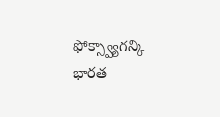ఫోక్స్వ్యాగన్కి భారత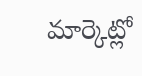మార్కెట్లో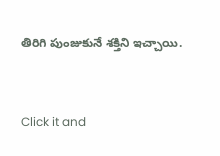తిరిగి పుంజుకునే శక్తిని ఇచ్చాయి.


Click it and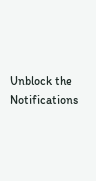Unblock the Notifications